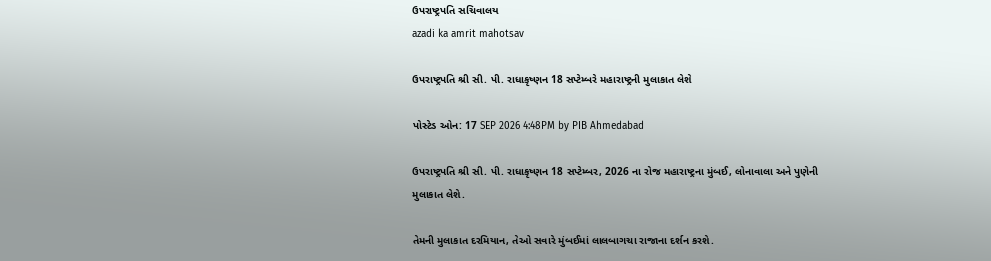ઉપરાષ્ટ્રપતિ સચિવાલય
azadi ka amrit mahotsav

ઉપરાષ્ટ્રપતિ શ્રી સી. પી. રાધાકૃષ્ણન 18 સપ્ટેમ્બરે મહારાષ્ટ્રની મુલાકાત લેશે

પોસ્ટેડ ઓન: 17 SEP 2026 4:48PM by PIB Ahmedabad

ઉપરાષ્ટ્રપતિ શ્રી સી. પી. રાધાકૃષ્ણન 18 સપ્ટેમ્બર, 2026 ના રોજ મહારાષ્ટ્રના મુંબઈ, લોનાવાલા અને પુણેની મુલાકાત લેશે.

તેમની મુલાકાત દરમિયાન, તેઓ સવારે મુંબઈમાં લાલબાગચા રાજાના દર્શન કરશે.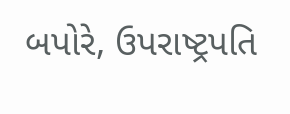બપોરે, ઉપરાષ્ટ્રપતિ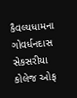કૈવલ્યધામના ગોવર્ધનદાસ સેકસરીયા કોલેજ ઓફ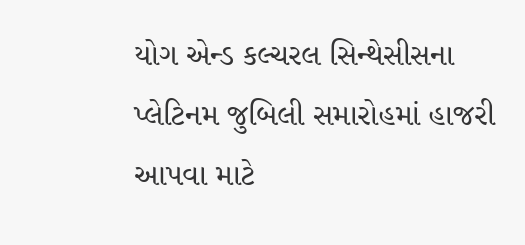યોગ એન્ડ કલ્ચરલ સિન્થેસીસના પ્લેટિનમ જુબિલી સમારોહમાં હાજરી આપવા માટે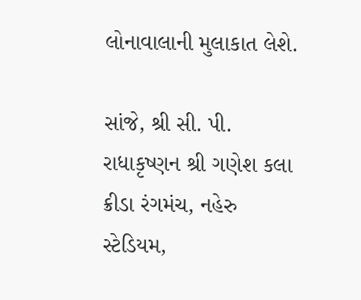લોનાવાલાની મુલાકાત લેશે.

સાંજે, શ્રી સી. પી. રાધાકૃષ્ણન શ્રી ગણેશ કલા ક્રીડા રંગમંચ, નહેરુ સ્ટેડિયમ,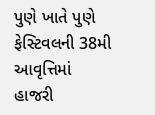પુણે ખાતે પુણે ફેસ્ટિવલની 38મી આવૃત્તિમાં હાજરી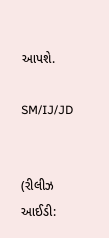આપશે.

SM/IJ/JD


(રીલીઝ આઈડી: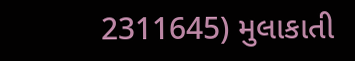2311645) મુલાકાતી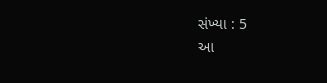સંખ્યા : 5
આ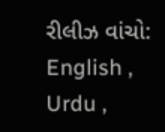રીલીઝ વાંચો: English , Urdu ,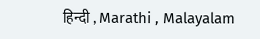हिन्दी , Marathi , Malayalam